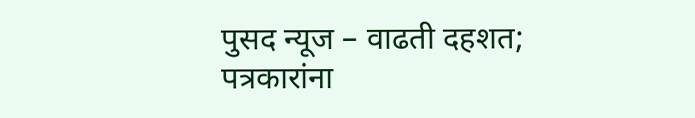पुसद न्यूज – वाढती दहशत; पत्रकारांना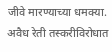जीवे मारण्याच्या धमक्या.
अवैध रेती तस्करीविरोधात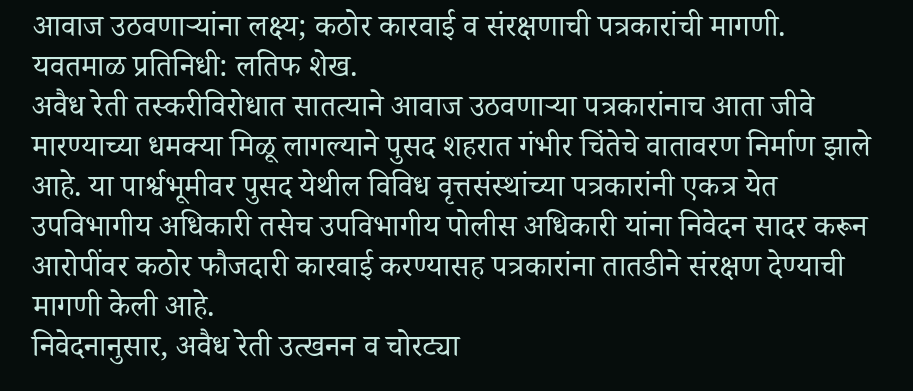आवाज उठवणाऱ्यांना लक्ष्य; कठोर कारवाई व संरक्षणाची पत्रकारांची मागणी.
यवतमाळ प्रतिनिधी: लतिफ शेख.
अवैध रेती तस्करीविरोधात सातत्याने आवाज उठवणाऱ्या पत्रकारांनाच आता जीवे मारण्याच्या धमक्या मिळू लागल्याने पुसद शहरात गंभीर चिंतेचे वातावरण निर्माण झाले आहे. या पार्श्वभूमीवर पुसद येथील विविध वृत्तसंस्थांच्या पत्रकारांनी एकत्र येत उपविभागीय अधिकारी तसेच उपविभागीय पोलीस अधिकारी यांना निवेदन सादर करून आरोपींवर कठोर फौजदारी कारवाई करण्यासह पत्रकारांना तातडीने संरक्षण देण्याची मागणी केली आहे.
निवेदनानुसार, अवैध रेती उत्खनन व चोरट्या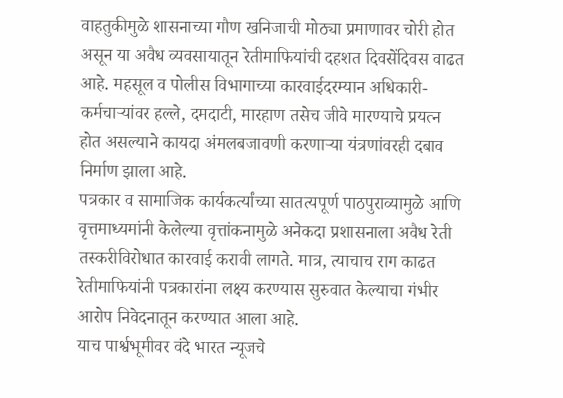वाहतुकीमुळे शासनाच्या गौण खनिजाची मोठ्या प्रमाणावर चोरी होत असून या अवैध व्यवसायातून रेतीमाफियांची दहशत दिवसेंदिवस वाढत आहे. महसूल व पोलीस विभागाच्या कारवाईदरम्यान अधिकारी-कर्मचाऱ्यांवर हल्ले, दमदाटी, मारहाण तसेच जीवे मारण्याचे प्रयत्न होत असल्याने कायदा अंमलबजावणी करणाऱ्या यंत्रणांवरही दबाव निर्माण झाला आहे.
पत्रकार व सामाजिक कार्यकर्त्यांच्या सातत्यपूर्ण पाठपुराव्यामुळे आणि वृत्तमाध्यमांनी केलेल्या वृत्तांकनामुळे अनेकदा प्रशासनाला अवैध रेती तस्करीविरोधात कारवाई करावी लागते. मात्र, त्याचाच राग काढत रेतीमाफियांनी पत्रकारांना लक्ष्य करण्यास सुरुवात केल्याचा गंभीर आरोप निवेदनातून करण्यात आला आहे.
याच पार्श्वभूमीवर वंदे भारत न्यूजचे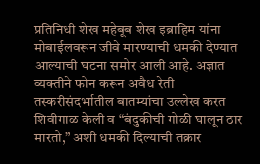प्रतिनिधी शेख महेबूब शेख इब्राहिम यांना मोबाईलवरून जीवे मारण्याची धमकी देण्यात आल्याची घटना समोर आली आहे. अज्ञात व्यक्तीने फोन करून अवैध रेती तस्करीसंदर्भातील बातम्यांचा उल्लेख करत शिवीगाळ केली व “बंदुकीची गोळी घालून ठार मारतो,” अशी धमकी दिल्याची तक्रार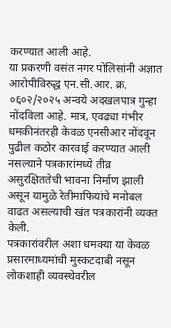करण्यात आली आहे.
या प्रकरणी वसंत नगर पोलिसांनी अज्ञात आरोपीविरुद्ध एन.सी.आर. क्र. ०६०२/२०२५ अन्वये अदखलपात्र गुन्हा नोंदविला आहे. मात्र, एवढ्या गंभीर धमकीनंतरही केवळ एनसीआर नोंदवून पुढील कठोर कारवाई करण्यात आली नसल्याने पत्रकारांमध्ये तीव्र असुरक्षिततेची भावना निर्माण झाली असून यामुळे रेतीमाफियांचे मनोबल वाढत असल्याची खंत पत्रकारांनी व्यक्त केली.
पत्रकारांवरील अशा धमक्या या केवळ प्रसारमाध्यमांची मुस्कटदाबी नसून लोकशाही व्यवस्थेवरील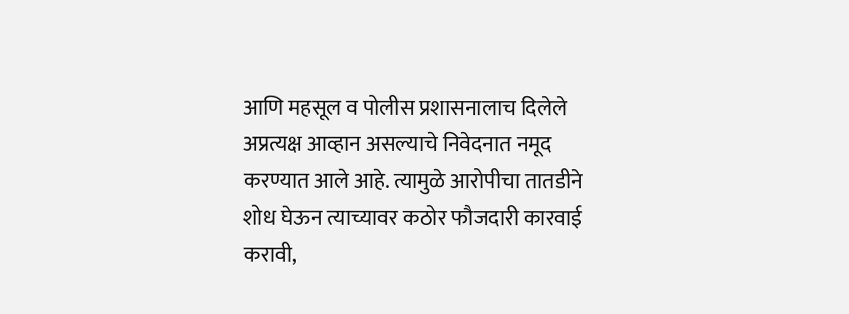आणि महसूल व पोलीस प्रशासनालाच दिलेले अप्रत्यक्ष आव्हान असल्याचे निवेदनात नमूद करण्यात आले आहे. त्यामुळे आरोपीचा तातडीने शोध घेऊन त्याच्यावर कठोर फौजदारी कारवाई करावी,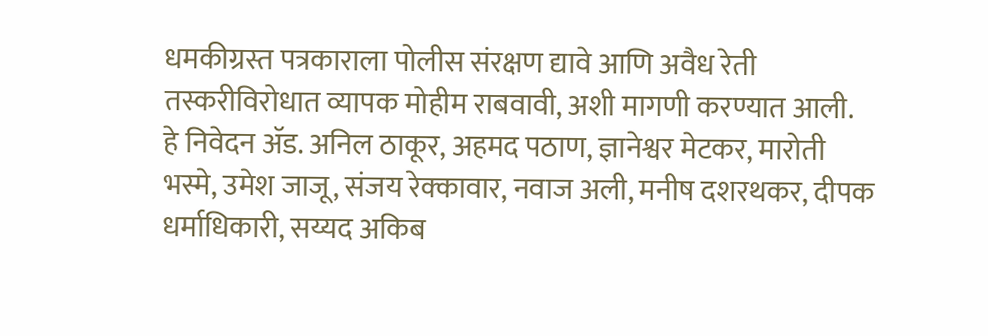धमकीग्रस्त पत्रकाराला पोलीस संरक्षण द्यावे आणि अवैध रेती तस्करीविरोधात व्यापक मोहीम राबवावी, अशी मागणी करण्यात आली.
हे निवेदन ॲड. अनिल ठाकूर, अहमद पठाण, ज्ञानेश्वर मेटकर, मारोती भस्मे, उमेश जाजू, संजय रेक्कावार, नवाज अली, मनीष दशरथकर, दीपक धर्माधिकारी, सय्यद अकिब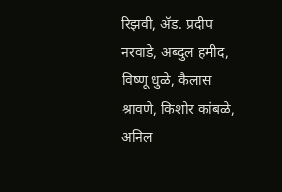रिझवी, ॲड. प्रदीप नरवाडे, अब्दुल हमीद, विष्णू धुळे, कैलास श्रावणे, किशोर कांबळे, अनिल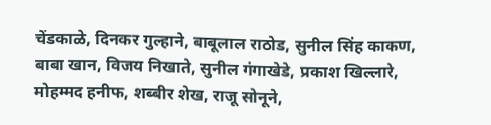चेंडकाळे, दिनकर गुल्हाने, बाबूलाल राठोड, सुनील सिंह काकण, बाबा खान, विजय निखाते, सुनील गंगाखेडे, प्रकाश खिल्लारे, मोहम्मद हनीफ, शब्बीर शेख, राजू सोनूने,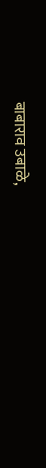बाबाराव उबाळे,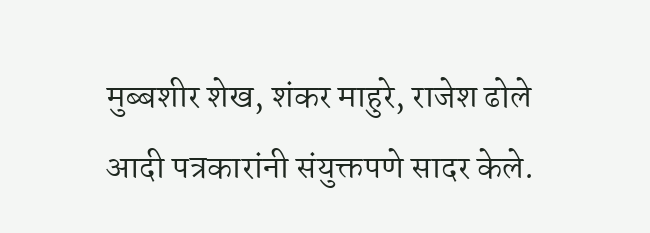मुब्बशीर शेख, शंकर माहुरे, राजेश ढोले आदी पत्रकारांनी संयुक्तपणे सादर केले.